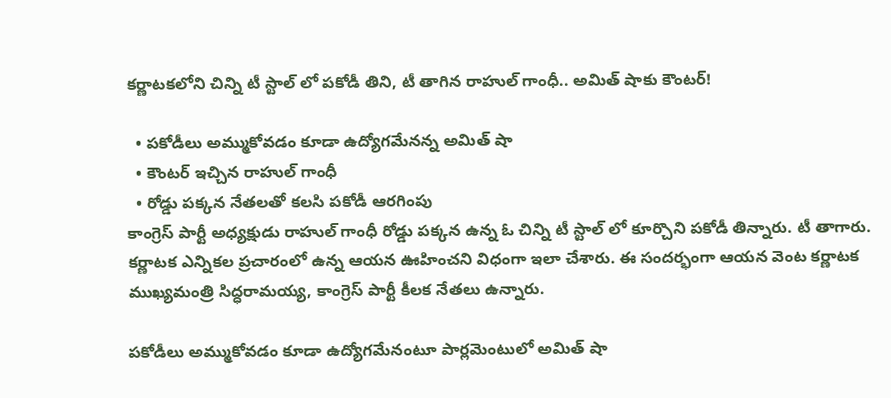కర్ణాటకలోని చిన్ని టీ స్టాల్ లో పకోడీ తిని, టీ తాగిన రాహుల్ గాంధీ.. అమిత్ షాకు కౌంటర్!

  • పకోడీలు అమ్ముకోవడం కూడా ఉద్యోగమేనన్న అమిత్ షా
  • కౌంటర్ ఇచ్చిన రాహుల్ గాంధీ
  • రోడ్డు పక్కన నేతలతో కలసి పకోడీ ఆరగింపు
కాంగ్రెస్ పార్టీ అధ్యక్షుడు రాహుల్ గాంధీ రోడ్డు పక్కన ఉన్న ఓ చిన్ని టీ స్టాల్ లో కూర్చొని పకోడీ తిన్నారు. టీ తాగారు. కర్ణాటక ఎన్నికల ప్రచారంలో ఉన్న ఆయన ఊహించని విధంగా ఇలా చేశారు. ఈ సందర్భంగా ఆయన వెంట కర్ణాటక ముఖ్యమంత్రి సిద్ధరామయ్య, కాంగ్రెస్ పార్టీ కీలక నేతలు ఉన్నారు.

పకోడీలు అమ్ముకోవడం కూడా ఉద్యోగమేనంటూ పార్లమెంటులో అమిత్ షా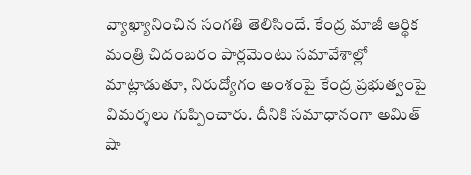వ్యాఖ్యానించిన సంగతి తెలిసిందే. కేంద్ర మాజీ ఆర్థిక మంత్రి చిదంబరం పార్లమెంటు సమావేశాల్లో మాట్లాడుతూ, నిరుద్యోగం అంశంపై కేంద్ర ప్రభుత్వంపై విమర్శలు గుప్పించారు. దీనికి సమాధానంగా అమిత్ షా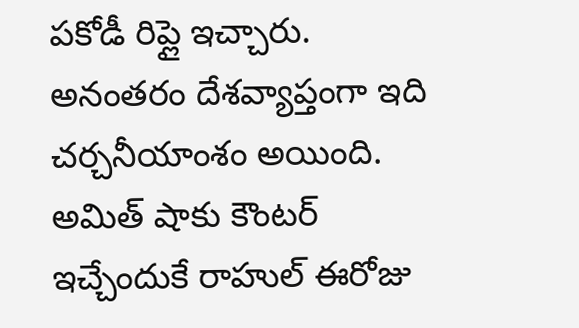పకోడీ రిప్లై ఇచ్చారు. అనంతరం దేశవ్యాప్తంగా ఇది చర్చనీయాంశం అయింది. అమిత్ షాకు కౌంటర్ ఇచ్చేందుకే రాహుల్ ఈరోజు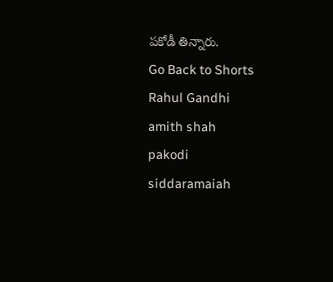పకోడీ తిన్నారు.
Go Back to Shorts
Rahul Gandhi
amith shah
pakodi
siddaramaiah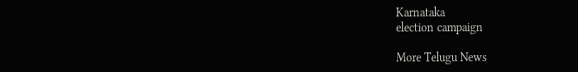Karnataka
election campaign

More Telugu News